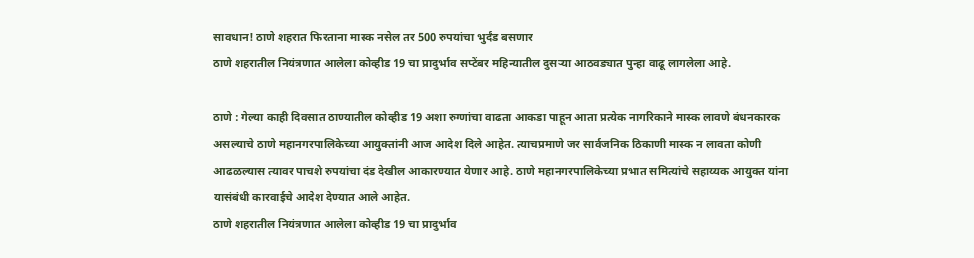सावधान! ठाणे शहरात फिरताना मास्क नसेल तर 500 रुपयांचा भुर्दंड बसणार
ठाणे शहरातील नियंत्रणात आलेला कोव्हीड 19 चा प्रादुर्भाव सप्टेंबर महिन्यातील दुसऱ्या आठवड्यात पुन्हा वाढू लागलेला आहे.

ठाणे : गेल्या काही दिवसात ठाण्यातील कोव्हीड 19 अशा रुग्णांचा वाढता आकडा पाहून आता प्रत्येक नागरिकाने मास्क लावणे बंधनकारक असल्याचे ठाणे महानगरपालिकेच्या आयुक्तांनी आज आदेश दिले आहेत. त्याचप्रमाणे जर सार्वजनिक ठिकाणी मास्क न लावता कोणी आढळल्यास त्यावर पाचशे रुपयांचा दंड देखील आकारण्यात येणार आहे. ठाणे महानगरपालिकेच्या प्रभात समित्यांचे सहाय्यक आयुक्त यांना यासंबंधी कारवाईचे आदेश देण्यात आले आहेत.
ठाणे शहरातील नियंत्रणात आलेला कोव्हीड 19 चा प्रादुर्भाव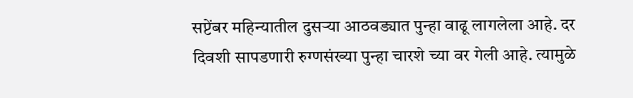सप्टेंबर महिन्यातील दुसऱ्या आठवड्यात पुन्हा वाढू लागलेला आहे. दर दिवशी सापडणारी रुग्णसंख्या पुन्हा चारशे च्या वर गेली आहे. त्यामुळे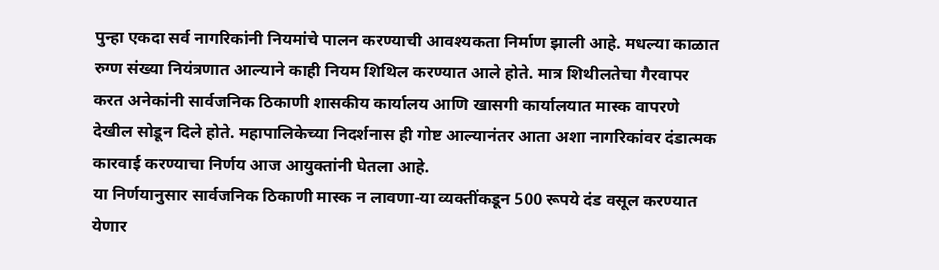पुन्हा एकदा सर्व नागरिकांनी नियमांचे पालन करण्याची आवश्यकता निर्माण झाली आहे. मधल्या काळात रुग्ण संख्या नियंत्रणात आल्याने काही नियम शिथिल करण्यात आले होते. मात्र शिथीलतेचा गैरवापर करत अनेकांनी सार्वजनिक ठिकाणी शासकीय कार्यालय आणि खासगी कार्यालयात मास्क वापरणे देखील सोडून दिले होते. महापालिकेच्या निदर्शनास ही गोष्ट आल्यानंतर आता अशा नागरिकांवर दंडात्मक कारवाई करण्याचा निर्णय आज आयुक्तांनी घेतला आहे.
या निर्णयानुसार सार्वजनिक ठिकाणी मास्क न लावणा-या व्यक्तींकडून 500 रूपये दंड वसूल करण्यात येणार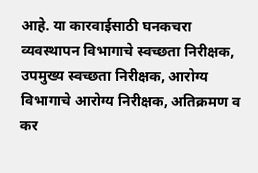आहे. या कारवाईसाठी घनकचरा व्यवस्थापन विभागाचे स्वच्छता निरीक्षक, उपमुख्य स्वच्छता निरीक्षक, आरोग्य विभागाचे आरोग्य निरीक्षक, अतिक्रमण व कर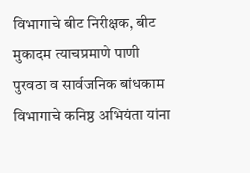विभागाचे बीट निरीक्षक, बीट मुकादम त्याचप्रमाणे पाणी पुरवठा व सार्वजनिक बांधकाम विभागाचे कनिष्ठ अभियंता यांना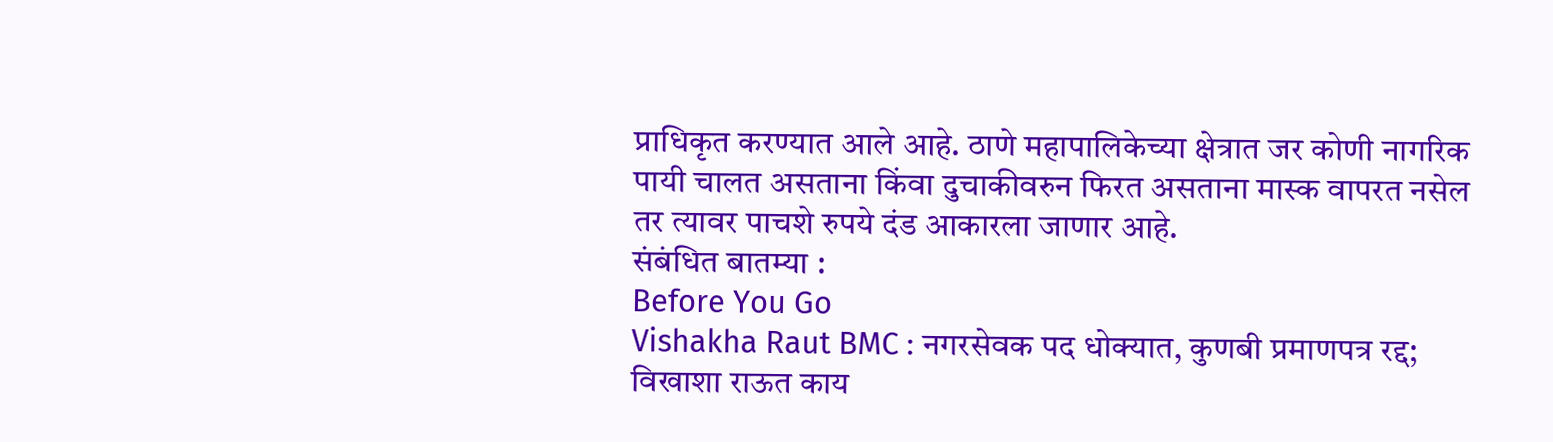प्राधिकृत करण्यात आले आहे. ठाणे महापालिकेच्या क्षेत्रात जर कोणी नागरिक पायी चालत असताना किंवा दुचाकीवरुन फिरत असताना मास्क वापरत नसेल तर त्यावर पाचशे रुपये दंड आकारला जाणार आहे.
संबंधित बातम्या :
Before You Go
Vishakha Raut BMC : नगरसेवक पद धोक्यात, कुणबी प्रमाणपत्र रद्द; विखाशा राऊत काय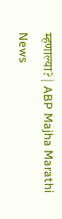म्हणाल्या? | ABP Majha Marathi News